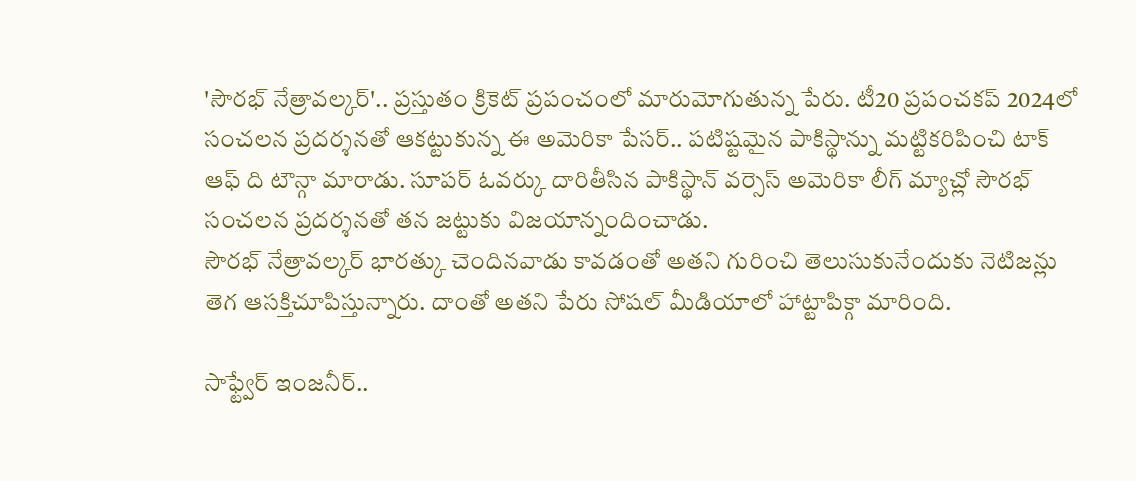'సౌరభ్ నేత్రావల్కర్'.. ప్రస్తుతం క్రికెట్ ప్రపంచంలో మారుమోగుతున్న పేరు. టీ20 ప్రపంచకప్ 2024లో సంచలన ప్రదర్శనతో ఆకట్టుకున్న ఈ అమెరికా పేసర్.. పటిష్టమైన పాకిస్థాన్ను మట్టికరిపించి టాక్ ఆఫ్ ది టౌన్గా మారాడు. సూపర్ ఓవర్కు దారితీసిన పాకిస్థాన్ వర్సెస్ అమెరికా లీగ్ మ్యాచ్లో సౌరభ్ సంచలన ప్రదర్శనతో తన జట్టుకు విజయాన్నందించాడు.
సౌరభ్ నేత్రావల్కర్ భారత్కు చెందినవాడు కావడంతో అతని గురించి తెలుసుకునేందుకు నెటిజన్లు తెగ ఆసక్తిచూపిస్తున్నారు. దాంతో అతని పేరు సోషల్ మీడియాలో హాట్టాపిక్గా మారింది.

సాఫ్ట్వేర్ ఇంజనీర్..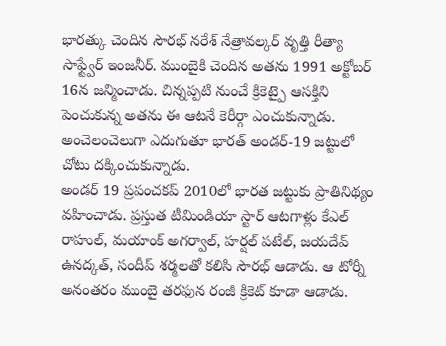భారత్కు చెందిన సౌరభ్ నరేశ్ నేత్రావల్కర్ వృత్తి రీత్యా సాఫ్ట్వేర్ ఇంజనీర్. ముంబైకి చెందిన అతను 1991 అక్టోబర్ 16న జన్మించాడు. చిన్నప్పటి నుంచే క్రికెట్పై ఆసక్తిని పెంచుకున్న అతను ఈ ఆటనే కెరీర్గా ఎంచుకున్నాడు. అంచెలంచెలుగా ఎదుగుతూ భారత్ అండర్-19 జట్టులో చోటు దక్కించుకున్నాడు.
అండర్ 19 ప్రపంచకప్ 2010లో భారత జట్టుకు ప్రాతినిథ్యం వహించాడు. ప్రస్తుత టీమిండియా స్టార్ ఆటగాళ్లు కేఎల్ రాహుల్, మయాంక్ అగర్వాల్, హర్షల్ పటేల్, జయదేవ్ ఉనద్కత్, సందీప్ శర్మలతో కలిసి సౌరభ్ ఆడాడు. ఆ టోర్నీ అనంతరం ముంబై తరఫున రంజీ క్రికెట్ కూడా ఆడాడు.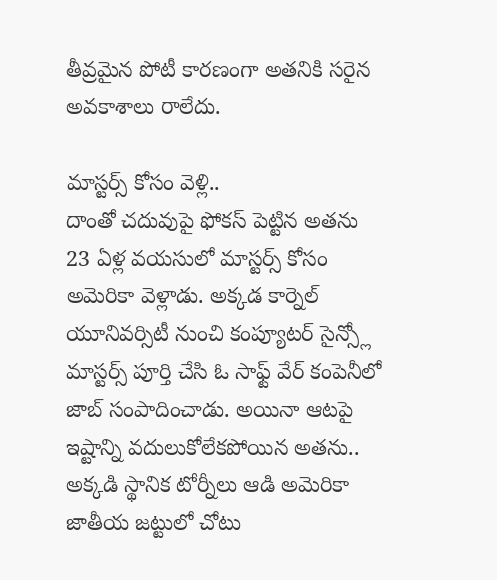తీవ్రమైన పోటీ కారణంగా అతనికి సరైన అవకాశాలు రాలేదు.

మాస్టర్స్ కోసం వెళ్లి..
దాంతో చదువుపై ఫోకస్ పెట్టిన అతను 23 ఏళ్ల వయసులో మాస్టర్స్ కోసం అమెరికా వెళ్లాడు. అక్కడ కార్నెల్ యూనివర్సిటీ నుంచి కంప్యూటర్ సైన్స్లో మాస్టర్స్ పూర్తి చేసి ఓ సాఫ్ట్ వేర్ కంపెనీలో జాబ్ సంపాదించాడు. అయినా ఆటపై ఇష్టాన్ని వదులుకోలేకపోయిన అతను.. అక్కడి స్థానిక టోర్నీలు ఆడి అమెరికా జాతీయ జట్టులో చోటు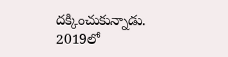దక్కించుకున్నాడు.
2019లో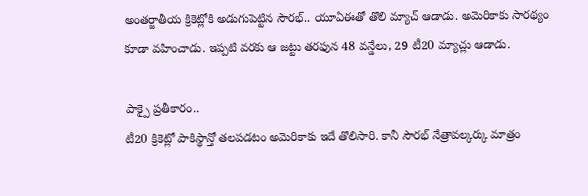అంతర్జాతీయ క్రికెట్లోకి అడుగుపెట్టిన సౌరభ్.. యూఏఈతో తొలి మ్యాచ్ ఆడాడు. అమెరికాకు సారథ్యం కూడా వహించాడు. ఇప్పటి వరకు ఆ జట్టు తరఫున 48 వన్డేలు, 29 టీ20 మ్యాచ్లు ఆడాడు.

పాక్పై ప్రతీకారం..
టీ20 క్రికెట్లో పాకిస్థాన్తో తలపడటం అమెరికాకు ఇదే తొలిసారి. కానీ సౌరభ్ నేత్రావల్కర్కు మాత్రం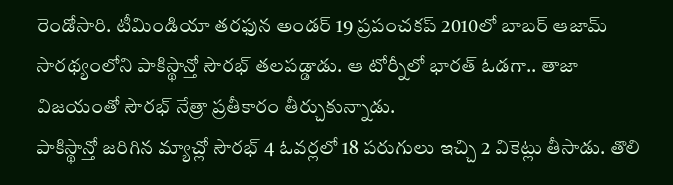రెండోసారి. టీమిండియా తరఫున అండర్ 19 ప్రపంచకప్ 2010లో బాబర్ ఆజామ్ సారథ్యంలోని పాకిస్థాన్తో సౌరభ్ తలపడ్డాడు. ఆ టోర్నీలో భారత్ ఓడగా.. తాజా విజయంతో సౌరభ్ నేత్రా ప్రతీకారం తీర్చుకున్నాడు.
పాకిస్థాన్తో జరిగిన మ్యాచ్లో సౌరభ్ 4 ఓవర్లలో 18 పరుగులు ఇచ్చి 2 వికెట్లు తీసాడు. తొలి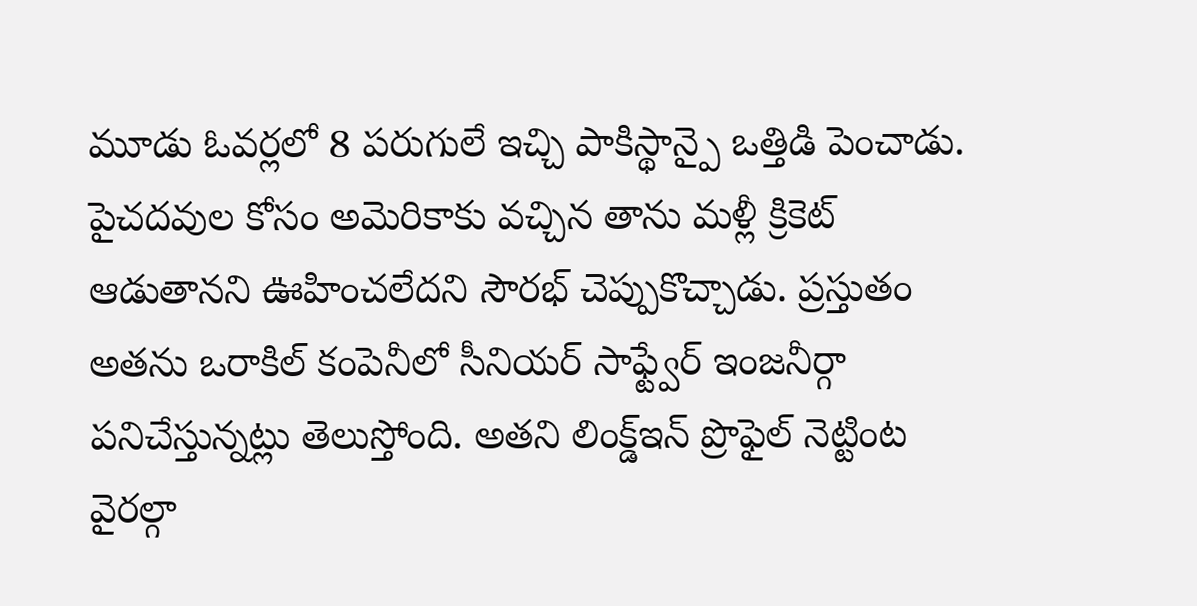మూడు ఓవర్లలో 8 పరుగులే ఇచ్చి పాకిస్థాన్పై ఒత్తిడి పెంచాడు. పైచదవుల కోసం అమెరికాకు వచ్చిన తాను మళ్లీ క్రికెట్ ఆడుతానని ఊహించలేదని సౌరభ్ చెప్పుకొచ్చాడు. ప్రస్తుతం అతను ఒరాకిల్ కంపెనీలో సీనియర్ సాఫ్ట్వేర్ ఇంజనీర్గా పనిచేస్తున్నట్లు తెలుస్తోంది. అతని లింక్డ్ఇన్ ప్రొఫైల్ నెట్టింట వైరల్గా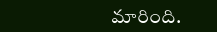మారింది.